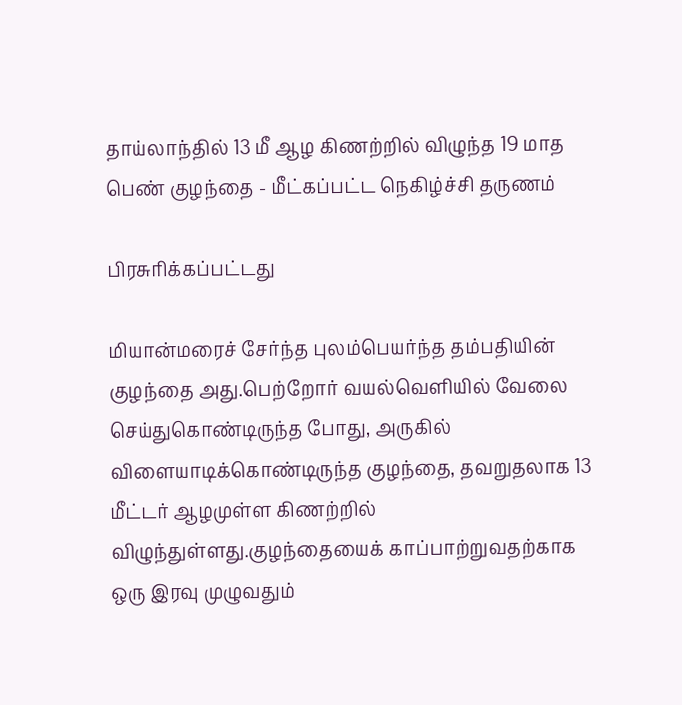தாய்லாந்தில் 13 மீ ஆழ கிணற்றில் விழுந்த 19 மாத பெண் குழந்தை - மீட்கப்பட்ட நெகிழ்ச்சி தருணம்

பிரசுரிக்கப்பட்டது

மியான்மரைச் சேர்ந்த புலம்பெயர்ந்த தம்பதியின் குழந்தை அது.பெற்றோர் வயல்வெளியில் வேலை செய்துகொண்டிருந்த போது, அருகில் விளையாடிக்கொண்டிருந்த குழந்தை, தவறுதலாக 13 மீட்டர் ஆழமுள்ள கிணற்றில் விழுந்துள்ளது.குழந்தையைக் காப்பாற்றுவதற்காக ஒரு இரவு முழுவதும்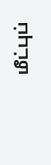மீட்புப்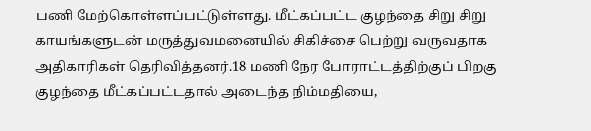பணி மேற்கொள்ளப்பட்டுள்ளது. மீட்கப்பட்ட குழந்தை சிறு சிறு காயங்களுடன் மருத்துவமனையில் சிகிச்சை பெற்று வருவதாக அதிகாரிகள் தெரிவித்தனர்.18 மணி நேர போராட்டத்திற்குப் பிறகு குழந்தை மீட்கப்பட்டதால் அடைந்த நிம்மதியை,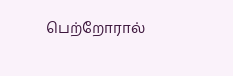பெற்றோரால்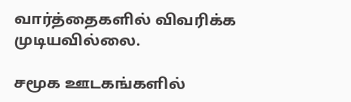வார்த்தைகளில் விவரிக்க முடியவில்லை.

சமூக ஊடகங்களில்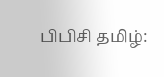பிபிசி தமிழ்: